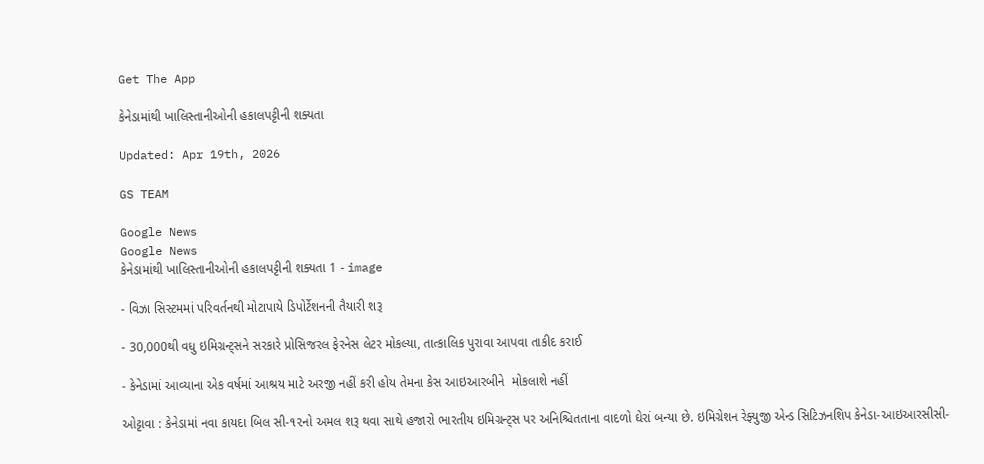Get The App

કેનેડામાંથી ખાલિસ્તાનીઓની હકાલપટ્ટીની શક્યતા

Updated: Apr 19th, 2026

GS TEAM

Google News
Google News
કેનેડામાંથી ખાલિસ્તાનીઓની હકાલપટ્ટીની શક્યતા 1 - image

- વિઝા સિસ્ટમમાં પરિવર્તનથી મોટાપાયે ડિપોર્ટેશનની તૈયારી શરૂ

- 30,000થી વધુ ઇમિગ્રન્ટ્સને સરકારે પ્રોસિજરલ ફેરનેસ લેટર મોકલ્યા, તાત્કાલિક પુરાવા આપવા તાકીદ કરાઈ

- કેનેડામાં આવ્યાના એક વર્ષમાં આશ્રય માટે અરજી નહીં કરી હોય તેમના કેસ આઇઆરબીને  મોકલાશે નહીં

ઓટ્ટાવા : કેનેડામાં નવા કાયદા બિલ સી-૧૨નો અમલ શરૂ થવા સાથે હજારો ભારતીય ઇમિગ્રન્ટ્સ પર અનિશ્ચિતતાના વાદળો ઘેરાં બન્યા છે. ઇમિગ્રેશન રેફ્યુજી એન્ડ સિટિઝનશિપ કેનેડા-આઇઆરસીસી-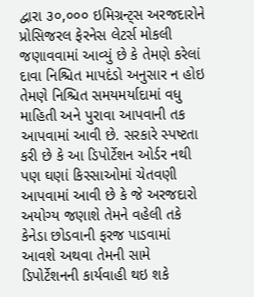દ્વારા ૩૦,૦૦૦ ઇમિગ્રન્ટ્સ અરજદારોને પ્રોસિજરલ ફેરનેસ લેટર્સ મોકલી જણાવવામાં આવ્યું છે કે તેમણે કરેલાં દાવા નિશ્ચિત માપદંડો અનુસાર ન હોઇ તેમણે નિશ્ચિત સમયમર્યાદામાં વધુ માહિતી અને પુરાવા આપવાની તક આપવામાં આવી છે. સરકારે સ્પષ્ટતા કરી છે કે આ ડિપોર્ટેશન ઓર્ડર નથી પણ ઘણાં કિસ્સાઓમાં ચેતવણી આપવામાં આવી છે કે જે અરજદારો અયોગ્ય જણાશે તેમને વહેલી તકે કેનેડા છોડવાની ફરજ પાડવામાં આવશે અથવા તેમની સામે ડિપોર્ટેશનની કાર્યવાહી થઇ શકે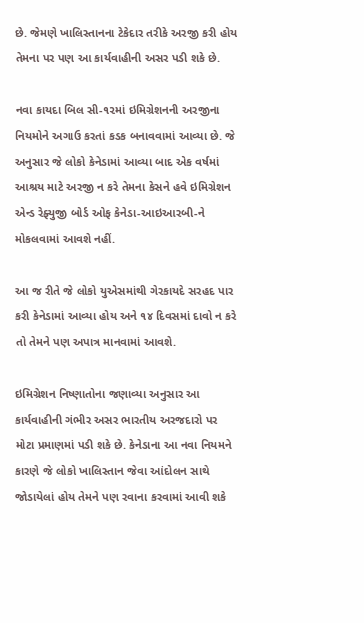છે. જેમણે ખાલિસ્તાનના ટેકેદાર તરીકે અરજી કરી હોય તેમના પર પણ આ કાર્યવાહીની અસર પડી શકે છે.

નવા કાયદા બિલ સી-૧૨માં ઇમિગ્રેશનની અરજીના નિયમોને અગાઉ કરતાં કડક બનાવવામાં આવ્યા છે. જે અનુસાર જે લોકો કેનેડામાં આવ્યા બાદ એક વર્ષમાં આશ્રય માટે અરજી ન કરે તેમના કેસને હવે ઇમિગ્રેશન એન્ડ રેફ્યુજી બોર્ડ ઓફ કેનેડા-આઇઆરબી-ને મોકલવામાં આવશે નહીં.

આ જ રીતે જે લોકો યુએસમાંથી ગેરકાયદે સરહદ પાર કરી કેનેડામાં આવ્યા હોય અને ૧૪ દિવસમાં દાવો ન કરે તો તેમને પણ અપાત્ર માનવામાં આવશે.

ઇમિગ્રેશન નિષ્ણાતોના જણાવ્યા અનુસાર આ કાર્યવાહીની ગંભીર અસર ભારતીય અરજદારો પર મોટા પ્રમાણમાં પડી શકે છે. કેનેડાના આ નવા નિયમને કારણે જે લોકો ખાલિસ્તાન જેવા આંદોલન સાથે જોડાયેલાં હોય તેમને પણ રવાના કરવામાં આવી શકે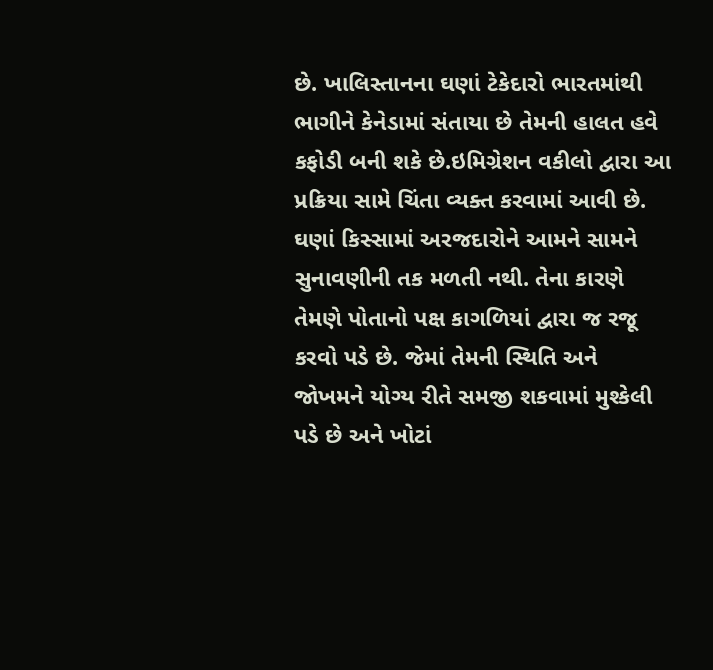છે. ખાલિસ્તાનના ઘણાં ટેકેદારો ભારતમાંથી ભાગીને કેનેડામાં સંતાયા છે તેમની હાલત હવે કફોડી બની શકે છે.ઇમિગ્રેશન વકીલો દ્વારા આ પ્રક્રિયા સામે ચિંતા વ્યક્ત કરવામાં આવી છે. ઘણાં કિસ્સામાં અરજદારોને આમને સામને સુનાવણીની તક મળતી નથી. તેના કારણે તેમણે પોતાનો પક્ષ કાગળિયાં દ્વારા જ રજૂ કરવો પડે છે. જેમાં તેમની સ્થિતિ અને જોખમને યોગ્ય રીતે સમજી શકવામાં મુશ્કેલી પડે છે અને ખોટાં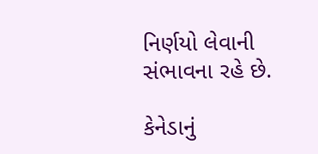નિર્ણયો લેવાની સંભાવના રહે છે.

કેનેડાનું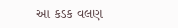આ કડક વલણ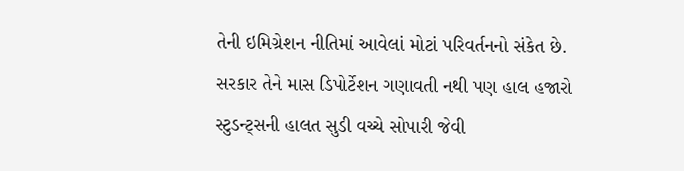તેની ઇમિગ્રેશન નીતિમાં આવેલાં મોટાં પરિવર્તનનો સંકેત છે. સરકાર તેને માસ ડિપોર્ટેશન ગણાવતી નથી પણ હાલ હજારો સ્ટુડન્ટ્સની હાલત સુડી વચ્ચે સોપારી જેવી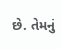છે. તેમનું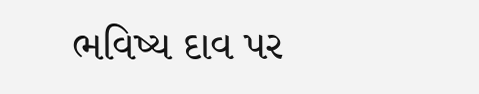ભવિષ્ય દાવ પર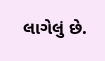લાગેલું છે.